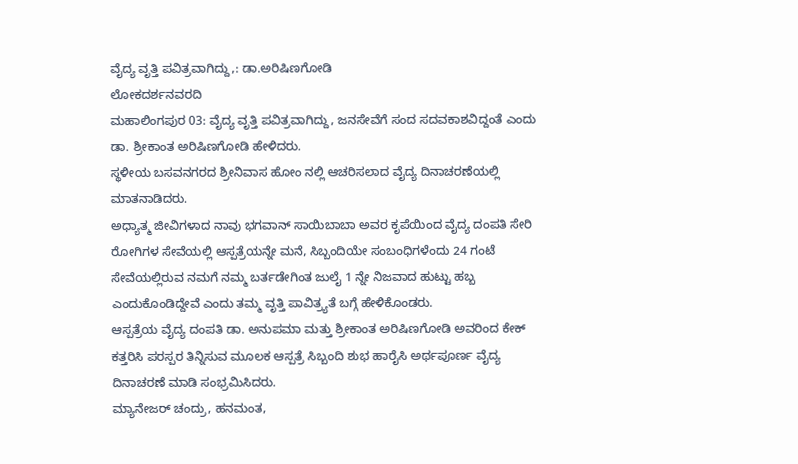ವೈದ್ಯ ವೃತ್ತಿ ಪವಿತ್ರವಾಗಿದ್ದು,: ಡಾ.ಅರಿಷಿಣಗೋಡಿ
ಲೋಕದರ್ಶನವರದಿ
ಮಹಾಲಿಂಗಪುರ 03: ವೈದ್ಯ ವೃತ್ತಿ ಪವಿತ್ರವಾಗಿದ್ದು, ಜನಸೇವೆಗೆ ಸಂದ ಸದವಕಾಶವಿದ್ದಂತೆ ಎಂದು ಡಾ. ಶ್ರೀಕಾಂತ ಅರಿಷಿಣಗೋಡಿ ಹೇಳಿದರು.
ಸ್ಥಳೀಯ ಬಸವನಗರದ ಶ್ರೀನಿವಾಸ ಹೋಂ ನಲ್ಲಿ ಆಚರಿಸಲಾದ ವೈದ್ಯ ದಿನಾಚರಣೆಯಲ್ಲಿ ಮಾತನಾಡಿದರು.
ಅಧ್ಯಾತ್ಮ ಜೀವಿಗಳಾದ ನಾವು ಭಗವಾನ್ ಸಾಯಿಬಾಬಾ ಅವರ ಕೃಪೆಯಿಂದ ವೈದ್ಯ ದಂಪತಿ ಸೇರಿ ರೋಗಿಗಳ ಸೇವೆಯಲ್ಲಿ ಆಸ್ಪತ್ರೆಯನ್ನೇ ಮನೆ, ಸಿಬ್ಬಂದಿಯೇ ಸಂಬಂಧಿಗಳೆಂದು 24 ಗಂಟೆ ಸೇವೆಯಲ್ಲಿರುವ ನಮಗೆ ನಮ್ಮ ಬರ್ತಡೇಗಿಂತ ಜುಲೈ 1 ನ್ನೇ ನಿಜವಾದ ಹುಟ್ಟು ಹಬ್ಬ ಎಂದುಕೊಂಡಿದ್ದೇವೆ ಎಂದು ತಮ್ಮ ವೃತ್ತಿ ಪಾವಿತ್ರ್ಯತೆ ಬಗ್ಗೆ ಹೇಳಿಕೊಂಡರು.
ಆಸ್ಪತ್ರೆಯ ವೈದ್ಯ ದಂಪತಿ ಡಾ. ಅನುಪಮಾ ಮತ್ತು ಶ್ರೀಕಾಂತ ಅರಿಷಿಣಗೋಡಿ ಅವರಿಂದ ಕೇಕ್ ಕತ್ತರಿಸಿ ಪರಸ್ಪರ ತಿನ್ನಿಸುವ ಮೂಲಕ ಆಸ್ಪತ್ರೆ ಸಿಬ್ಬಂದಿ ಶುಭ ಹಾರೈಸಿ ಅರ್ಥಪೂರ್ಣ ವೈದ್ಯ ದಿನಾಚರಣೆ ಮಾಡಿ ಸಂಭ್ರಮಿಸಿದರು.
ಮ್ಯಾನೇಜರ್ ಚಂದ್ರು, ಹನಮಂತ,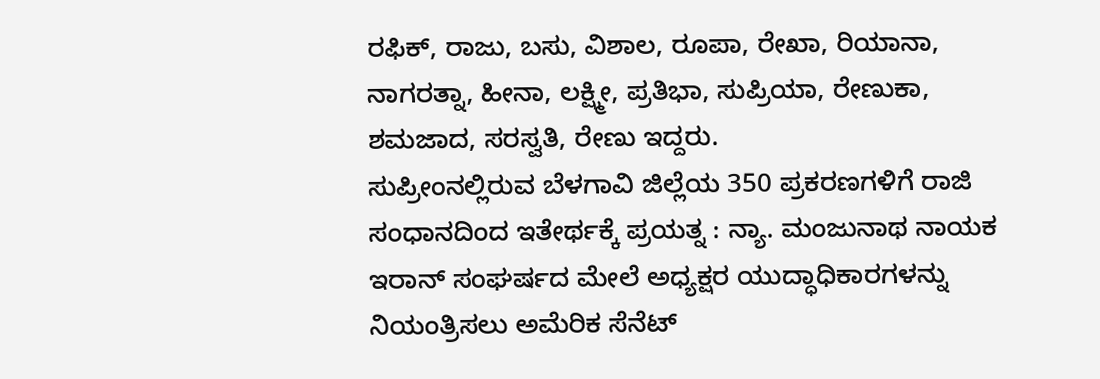ರಫಿಕ್, ರಾಜು, ಬಸು, ವಿಶಾಲ, ರೂಪಾ, ರೇಖಾ, ರಿಯಾನಾ, ನಾಗರತ್ನಾ, ಹೀನಾ, ಲಕ್ಷ್ಮೀ, ಪ್ರತಿಭಾ, ಸುಪ್ರಿಯಾ, ರೇಣುಕಾ, ಶಮಜಾದ, ಸರಸ್ವತಿ, ರೇಣು ಇದ್ದರು.
ಸುಪ್ರೀಂನಲ್ಲಿರುವ ಬೆಳಗಾವಿ ಜಿಲ್ಲೆಯ 350 ಪ್ರಕರಣಗಳಿಗೆ ರಾಜಿ ಸಂಧಾನದಿಂದ ಇತೇರ್ಥಕ್ಕೆ ಪ್ರಯತ್ನ : ನ್ಯಾ. ಮಂಜುನಾಥ ನಾಯಕ
ಇರಾನ್ ಸಂಘರ್ಷದ ಮೇಲೆ ಅಧ್ಯಕ್ಷರ ಯುದ್ಧಾಧಿಕಾರಗಳನ್ನು ನಿಯಂತ್ರಿಸಲು ಅಮೆರಿಕ ಸೆನೆಟ್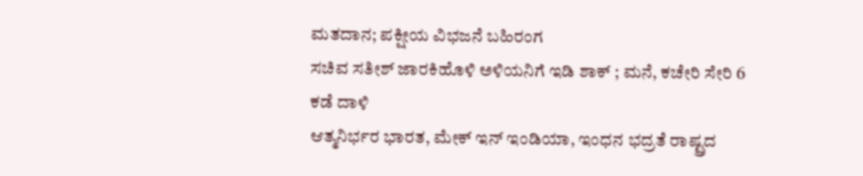ಮತದಾನ; ಪಕ್ಷೀಯ ವಿಭಜನೆ ಬಹಿರಂಗ
ಸಚಿವ ಸತೀಶ್ ಜಾರಕಿಹೊಳಿ ಅಳಿಯನಿಗೆ ಇಡಿ ಶಾಕ್ ; ಮನೆ, ಕಚೇರಿ ಸೇರಿ 6 ಕಡೆ ದಾಳಿ
ಆತ್ಮನಿರ್ಭರ ಭಾರತ, ಮೇಕ್ ಇನ್ ಇಂಡಿಯಾ, ಇಂಧನ ಭದ್ರತೆ ರಾಷ್ಟ್ರದ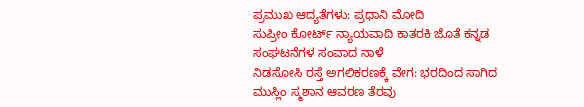ಪ್ರಮುಖ ಆದ್ಯತೆಗಳು: ಪ್ರಧಾನಿ ಮೋದಿ
ಸುಪ್ರೀಂ ಕೋರ್ಟ್ ನ್ಯಾಯವಾದಿ ಕಾತರಕಿ ಜೊತೆ ಕನ್ನಡ ಸಂಘಟನೆಗಳ ಸಂವಾದ ನಾಳೆ
ನಿಡಸೋಸಿ ರಸ್ತೆ ಅಗಲಿಕರಣಕ್ಕೆ ವೇಗ: ಭರದಿಂದ ಸಾಗಿದ ಮುಸ್ಲಿಂ ಸ್ಮಶಾನ ಆವರಣ ತೆರವು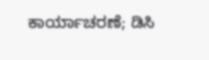ಕಾರ್ಯಾಚರಣೆ; ಡಿಸಿ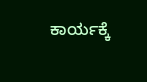ಕಾರ್ಯಕ್ಕೆ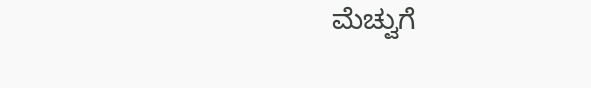ಮೆಚ್ವುಗೆ